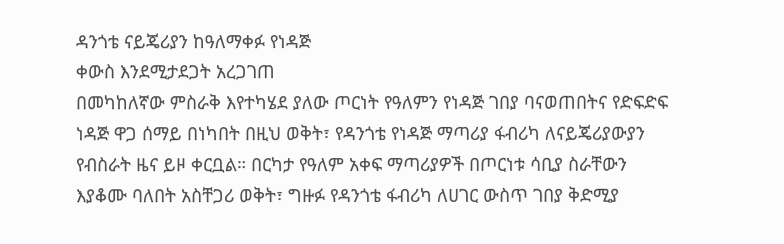ዳንጎቴ ናይጄሪያን ከዓለማቀፉ የነዳጅ
ቀውስ እንደሚታደጋት አረጋገጠ
በመካከለኛው ምስራቅ እየተካሄደ ያለው ጦርነት የዓለምን የነዳጅ ገበያ ባናወጠበትና የድፍድፍ ነዳጅ ዋጋ ሰማይ በነካበት በዚህ ወቅት፣ የዳንጎቴ የነዳጅ ማጣሪያ ፋብሪካ ለናይጄሪያውያን የብስራት ዜና ይዞ ቀርቧል። በርካታ የዓለም አቀፍ ማጣሪያዎች በጦርነቱ ሳቢያ ስራቸውን እያቆሙ ባለበት አስቸጋሪ ወቅት፣ ግዙፉ የዳንጎቴ ፋብሪካ ለሀገር ውስጥ ገበያ ቅድሚያ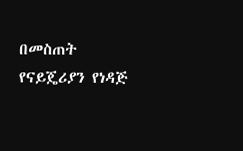በመስጠት የናይጄሪያን የነዳጅ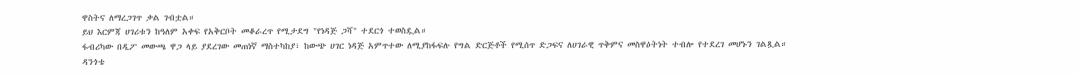ዋስትና ለማረጋገጥ ቃል ገብቷል።
ይህ እርምጃ ሀገሪቱን ከዓለም አቀፍ የአቅርቦት መቆራረጥ የሚታደግ "የነዳጅ ጋሻ" ተደርጎ ተወስዷል።
ፋብሪካው በዲፖ መውጫ ዋጋ ላይ ያደረገው መጠነኛ ማስተካከያ፣ ከውጭ ሀገር ነዳጅ አምጥተው ለሚያከፋፍሉ የግል ድርጅቶች የሚሰጥ ድጋፍና ለሀገራዊ ጥቅምና መስዋዕትነት ተብሎ የተደረገ መሆኑን ገልጿል።
ዳንጎቴ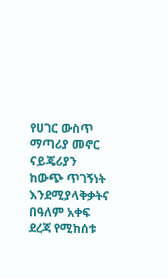የሀገር ውስጥ ማጣሪያ መኖር ናይጄሪያን ከውጭ ጥገኝነት እንደሚያላቅቃትና በዓለም አቀፍ ደረጃ የሚከሰቱ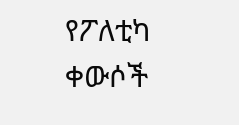የፖለቲካ ቀውሶች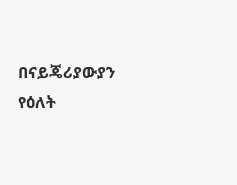በናይጄሪያውያን የዕለት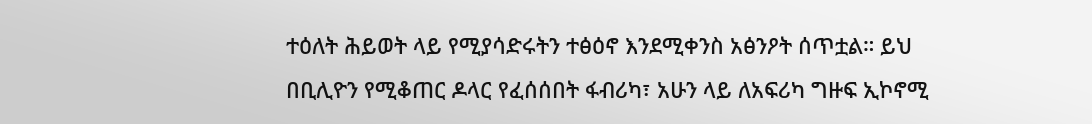ተዕለት ሕይወት ላይ የሚያሳድሩትን ተፅዕኖ እንደሚቀንስ አፅንዖት ሰጥቷል። ይህ በቢሊዮን የሚቆጠር ዶላር የፈሰሰበት ፋብሪካ፣ አሁን ላይ ለአፍሪካ ግዙፍ ኢኮኖሚ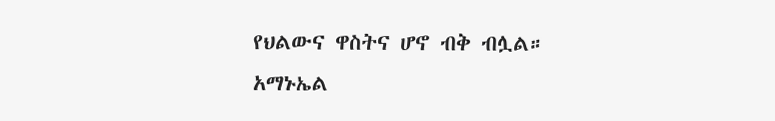የህልውና ዋስትና ሆኖ ብቅ ብሏል።
አማኑኤል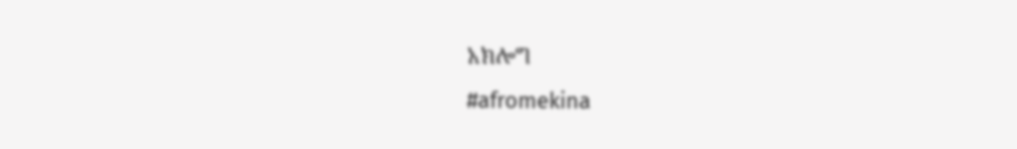አክሎግ
#afromekina